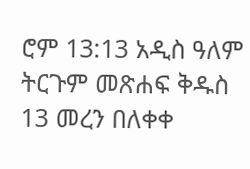ሮም 13:13 አዲስ ዓለም ትርጉም መጽሐፍ ቅዱስ 13 መረን በለቀቀ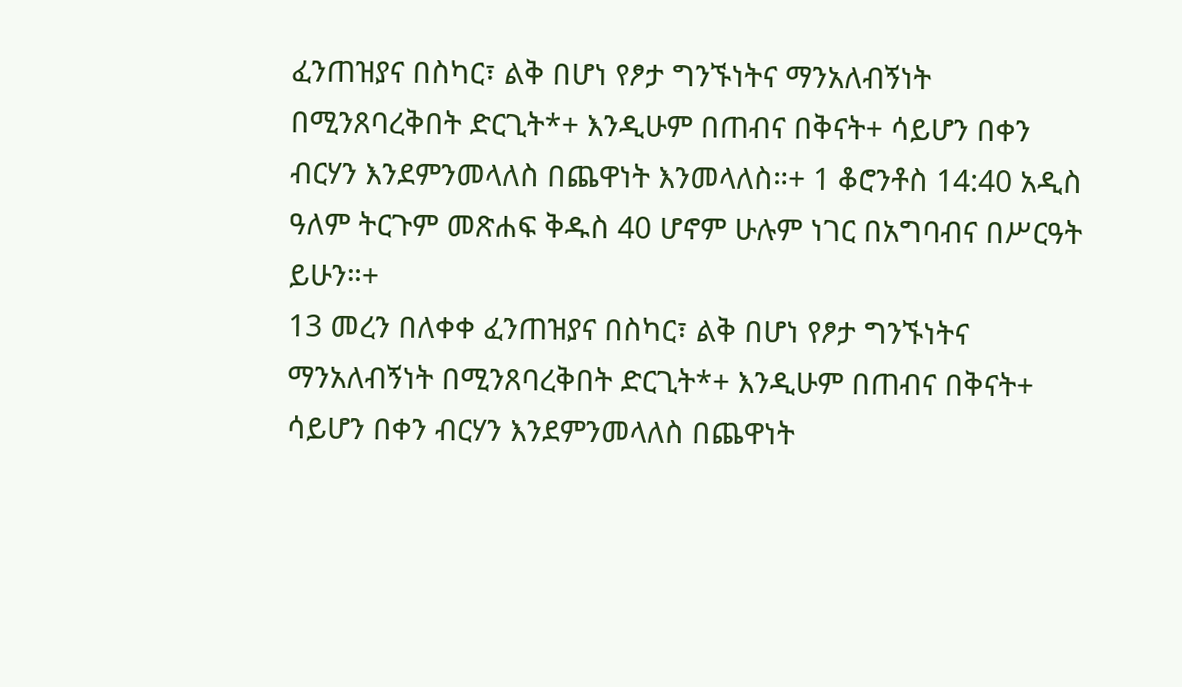ፈንጠዝያና በስካር፣ ልቅ በሆነ የፆታ ግንኙነትና ማንአለብኝነት በሚንጸባረቅበት ድርጊት*+ እንዲሁም በጠብና በቅናት+ ሳይሆን በቀን ብርሃን እንደምንመላለስ በጨዋነት እንመላለስ።+ 1 ቆሮንቶስ 14:40 አዲስ ዓለም ትርጉም መጽሐፍ ቅዱስ 40 ሆኖም ሁሉም ነገር በአግባብና በሥርዓት ይሁን።+
13 መረን በለቀቀ ፈንጠዝያና በስካር፣ ልቅ በሆነ የፆታ ግንኙነትና ማንአለብኝነት በሚንጸባረቅበት ድርጊት*+ እንዲሁም በጠብና በቅናት+ ሳይሆን በቀን ብርሃን እንደምንመላለስ በጨዋነት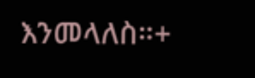እንመላለስ።+